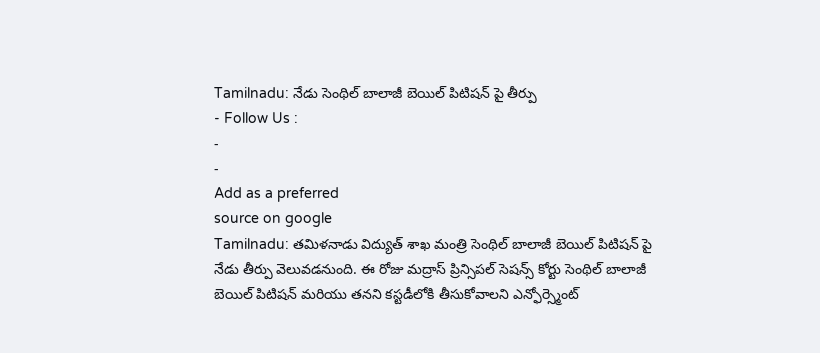Tamilnadu: నేడు సెంథిల్ బాలాజీ బెయిల్ పిటిషన్ పై తీర్పు
- Follow Us :
-
-
Add as a preferred
source on google
Tamilnadu: తమిళనాడు విద్యుత్ శాఖ మంత్రి సెంథిల్ బాలాజీ బెయిల్ పిటిషన్ పై నేడు తీర్పు వెలువడనుంది. ఈ రోజు మద్రాస్ ప్రిన్సిపల్ సెషన్స్ కోర్టు సెంథిల్ బాలాజీ బెయిల్ పిటిషన్ మరియు తనని కస్టడీలోకి తీసుకోవాలని ఎన్ఫోర్స్మెంట్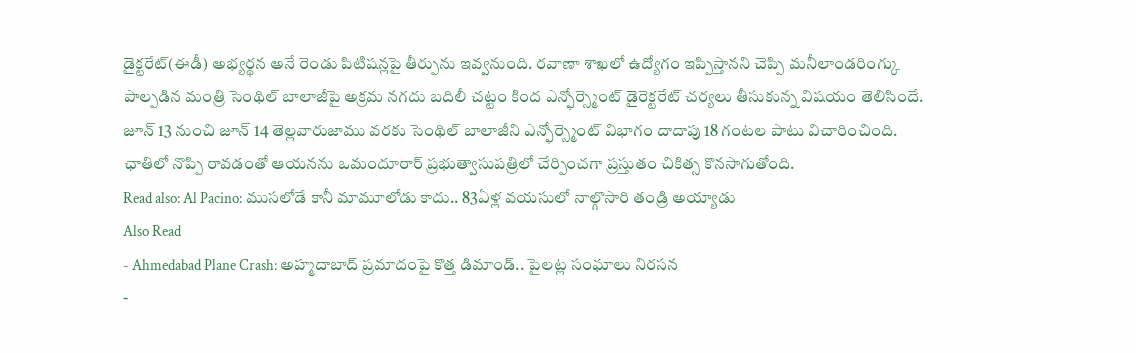డైక్టరేట్(ఈడీ) అభ్యర్థన అనే రెండు పిటిషన్లపై తీర్పును ఇవ్వనుంది. రవాణా శాఖలో ఉద్యోగం ఇప్పిస్తానని చెప్పి మనీలాండరింగ్కు పాల్పడిన మంత్రి సెంథిల్ బాలాజీపై అక్రమ నగదు బదిలీ చట్టం కింద ఎన్ఫోర్స్మెంట్ డైరెక్టరేట్ చర్యలు తీసుకున్న విషయం తెలిసిందే. జూన్ 13 నుంచి జూన్ 14 తెల్లవారుజాము వరకు సెంథిల్ బాలాజీని ఎన్ఫోర్స్మెంట్ విభాగం దాదాపు 18 గంటల పాటు విచారించింది. ఛాతిలో నొప్పి రావడంతో ఆయనను ఒమందూరార్ ప్రభుత్వాసుపత్రిలో చేర్పించగా ప్రస్తుతం చికిత్స కొనసాగుతోంది.
Read also: Al Pacino: ముసలోడే కానీ మామూలోడు కాదు.. 83ఏళ్ల వయసులో నాల్గొసారి తండ్రి అయ్యాడు
Also Read
- Ahmedabad Plane Crash: అహ్మదాబాద్ ప్రమాదంపై కొత్త డిమాండ్.. పైలట్ల సంఘాలు నిరసన
-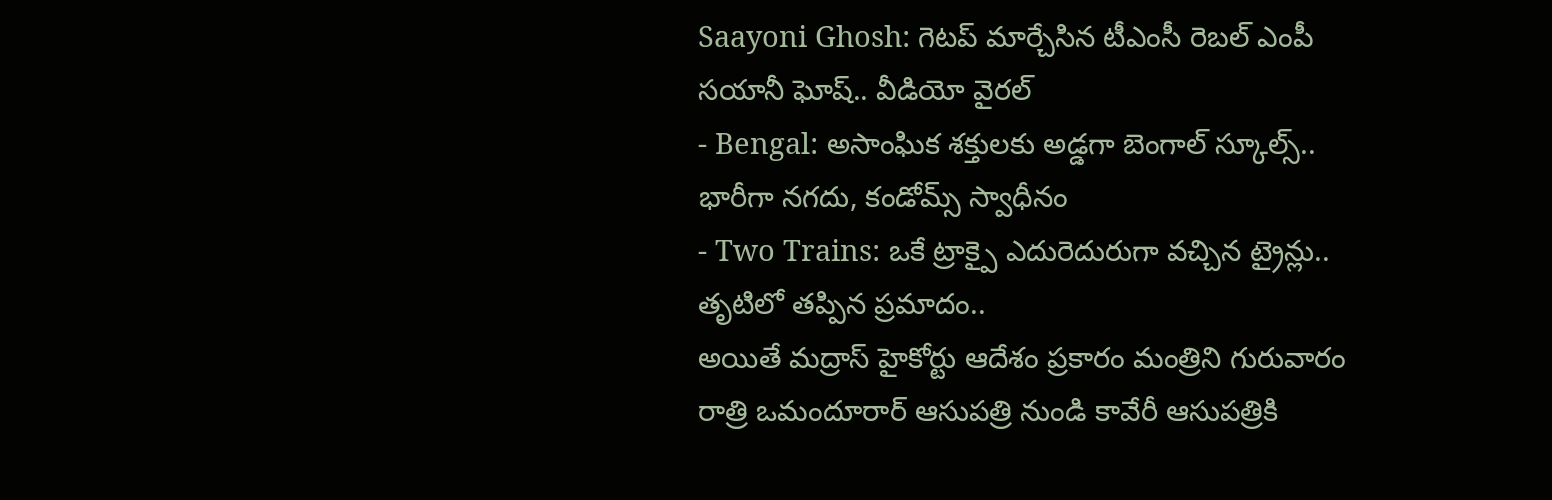Saayoni Ghosh: గెటప్ మార్చేసిన టీఎంసీ రెబల్ ఎంపీ సయానీ ఘోష్.. వీడియో వైరల్
- Bengal: అసాంఘిక శక్తులకు అడ్డగా బెంగాల్ స్కూల్స్.. భారీగా నగదు, కండోమ్స్ స్వాధీనం
- Two Trains: ఒకే ట్రాక్పై ఎదురెదురుగా వచ్చిన ట్రైన్లు.. తృటిలో తప్పిన ప్రమాదం..
అయితే మద్రాస్ హైకోర్టు ఆదేశం ప్రకారం మంత్రిని గురువారం రాత్రి ఒమందూరార్ ఆసుపత్రి నుండి కావేరీ ఆసుపత్రికి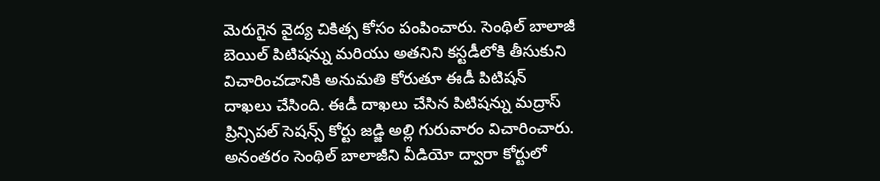మెరుగైన వైద్య చికిత్స కోసం పంపించారు. సెంథిల్ బాలాజీ బెయిల్ పిటిషన్ను మరియు అతనిని కస్టడీలోకి తీసుకుని విచారించడానికి అనుమతి కోరుతూ ఈడీ పిటిషన్ దాఖలు చేసింది. ఈడీ దాఖలు చేసిన పిటిషన్ను మద్రాస్ ప్రిన్సిపల్ సెషన్స్ కోర్టు జడ్జి అల్లి గురువారం విచారించారు. అనంతరం సెంథిల్ బాలాజీని వీడియో ద్వారా కోర్టులో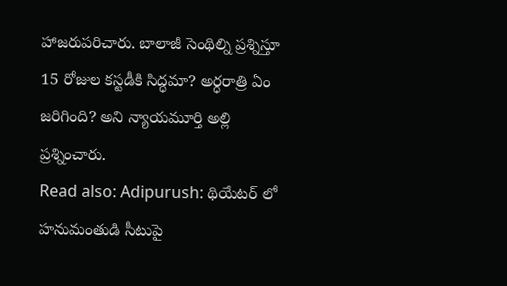హాజరుపరిచారు. బాలాజీ సెంథిల్ని ప్రశ్నిస్తూ 15 రోజుల కస్టడీకి సిద్ధమా? అర్ధరాత్రి ఏం జరిగింది? అని న్యాయమూర్తి అల్లి ప్రశ్నించారు.
Read also: Adipurush: థియేటర్ లో హనుమంతుడి సీటుపై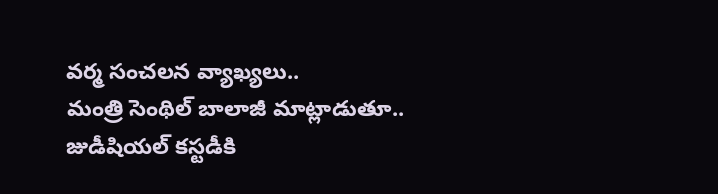వర్మ సంచలన వ్యాఖ్యలు..
మంత్రి సెంథిల్ బాలాజీ మాట్లాడుతూ.. జుడీషియల్ కస్టడీకి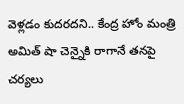వెళ్లడం కుదరదని.. కేంద్ర హోం మంత్రి అమిత్ షా చెన్నైకి రాగానే తనపై చర్యలు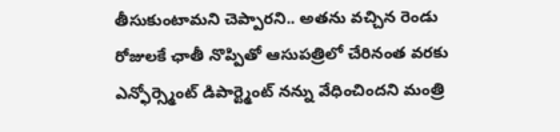తీసుకుంటామని చెప్పారని.. అతను వచ్చిన రెండు రోజులకే ఛాతీ నొప్పితో ఆసుపత్రిలో చేరినంత వరకు ఎన్ఫోర్స్మెంట్ డిపార్ట్మెంట్ నన్ను వేధించిందని మంత్రి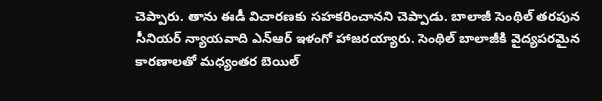చెప్పారు. తాను ఈడీ విచారణకు సహకరించానని చెప్పాడు. బాలాజీ సెంథిల్ తరపున సీనియర్ న్యాయవాది ఎన్ఆర్ ఇళంగో హాజరయ్యారు. సెంథిల్ బాలాజీకి వైద్యపరమైన కారణాలతో మధ్యంతర బెయిల్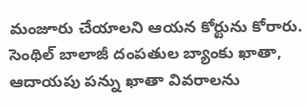మంజూరు చేయాలని ఆయన కోర్టును కోరారు. సెంథిల్ బాలాజీ దంపతుల బ్యాంకు ఖాతా, ఆదాయపు పన్ను ఖాతా వివరాలను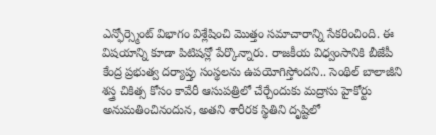ఎన్ఫోర్స్మెంట్ విభాగం విశ్లేషించి మొత్తం సమాచారాన్ని సేకరించింది. ఈ విషయాన్ని కూడా పిటిషన్లో పేర్కొన్నారు. రాజకీయ విధ్వంసానికి బీజేపీ కేంద్ర ప్రభుత్వ దర్యాప్తు సంస్థలను ఉపయోగిస్తోందని.. సెంథిల్ బాలాజీని శస్త్ర చికిత్స కోసం కావేరీ ఆసుపత్రిలో చేర్చేందుకు మద్రాసు హైకోర్టు అనుమతించినందున, అతని శారీరక స్థితిని దృష్టిలో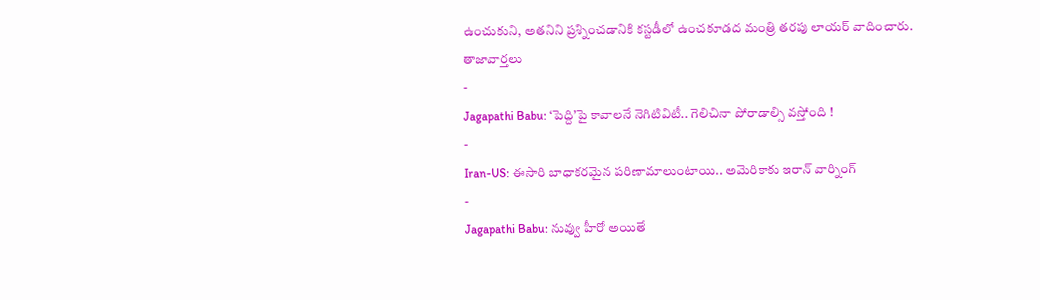ఉంచుకుని, అతనిని ప్రశ్నించడానికి కస్టడీలో ఉంచకూడద మంత్రి తరపు లాయర్ వాదించారు.
తాజావార్తలు
-
Jagapathi Babu: ‘పెద్ది’పై కావాలనే నెగిటివిటీ.. గెలిచినా పోరాడాల్సి వస్తోంది !
-
Iran-US: ఈసారి బాధాకరమైన పరిణామాలుంటాయి.. అమెరికాకు ఇరాన్ వార్నింగ్
-
Jagapathi Babu: నువ్వు హీరో అయితే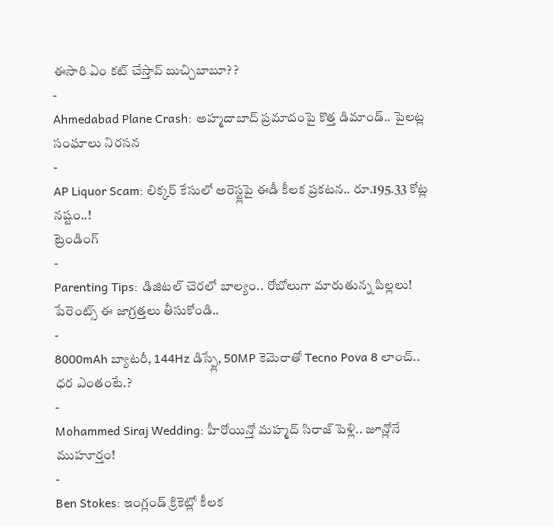ఈసారి ఏం కట్ చేస్తావ్ బుచ్చిబాబూ? ?
-
Ahmedabad Plane Crash: అహ్మదాబాద్ ప్రమాదంపై కొత్త డిమాండ్.. పైలట్ల సంఘాలు నిరసన
-
AP Liquor Scam: లిక్కర్ కేసులో అరెస్ట్లపై ఈడీ కీలక ప్రకటన.. రూ.195.33 కోట్ల నష్టం..!
ట్రెండింగ్
-
Parenting Tips: డిజిటల్ చెరలో బాల్యం.. రోబోలుగా మారుతున్న పిల్లలు! పేరెంట్స్ ఈ జాగ్రత్తలు తీసుకోండి..
-
8000mAh బ్యాటరీ, 144Hz డిస్ప్లే, 50MP కెమెరాతో Tecno Pova 8 లాంచ్.. ధర ఎంతంటే.?
-
Mohammed Siraj Wedding: హీరోయిన్తో మహ్మద్ సిరాజ్ పెళ్లి.. జూన్లోనే ముహూర్తం!
-
Ben Stokes: ఇంగ్లండ్ క్రికెట్లో కీలక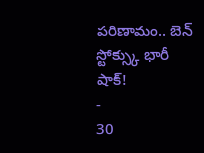పరిణామం.. బెన్ స్టోక్స్కు భారీ షాక్!
-
30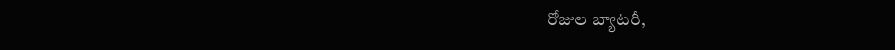రోజుల బ్యాటరీ,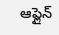ఆఫ్లైన్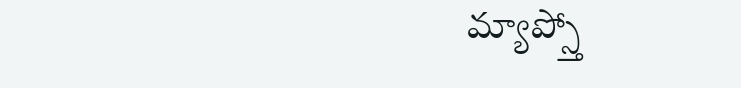మ్యాప్స్తో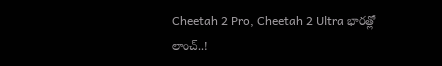Cheetah 2 Pro, Cheetah 2 Ultra భారత్లో లాంచ్..!